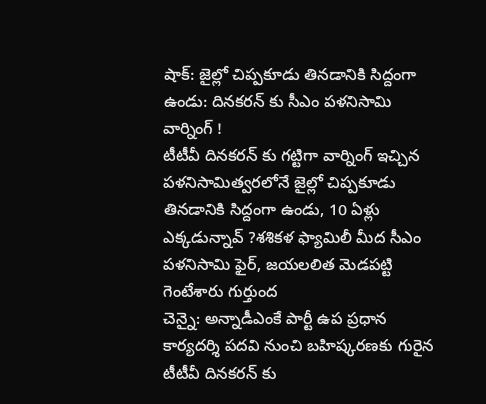షాక్: జైల్లో చిప్పకూడు తినడానికి సిద్దంగా ఉండు: దినకరన్ కు సీఎం పళనిసామి వార్నింగ్ !
టీటీవీ దినకరన్ కు గట్టిగా వార్నింగ్ ఇచ్చిన పళనిసామిత్వరలోనే జైల్లో చిప్పకూడు తినడానికి సిద్దంగా ఉండు, 10 ఏళ్లు ఎక్కడున్నావ్ ?శశికళ ఫ్యామిలీ మీద సీఎం పళనిసామి ఫైర్, జయలలిత మెడపట్టి గెంటేశారు గుర్తుంద
చెన్నై: అన్నాడీఎంకే పార్టీ ఉప ప్రధాన కార్యదర్శి పదవి నుంచి బహిష్కరణకు గురైన టీటీవీ దినకరన్ కు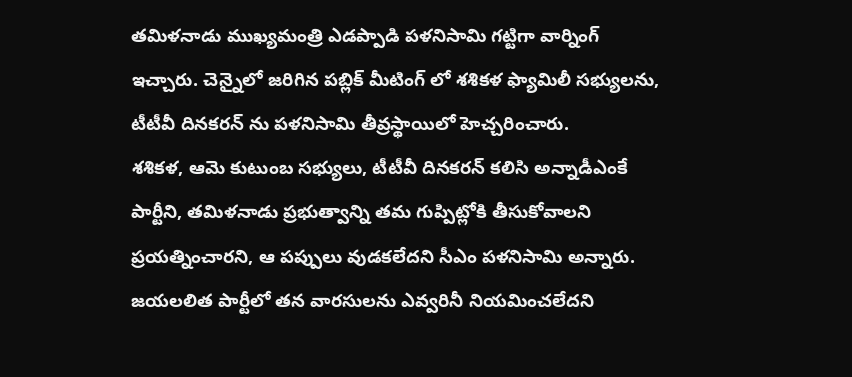తమిళనాడు ముఖ్యమంత్రి ఎడప్పాడి పళనిసామి గట్టిగా వార్నింగ్ ఇచ్చారు. చెన్నైలో జరిగిన పబ్లిక్ మీటింగ్ లో శశికళ ఫ్యామిలీ సభ్యులను, టీటీవీ దినకరన్ ను పళనిసామి తీవ్రస్థాయిలో హెచ్చరించారు.
శశికళ, ఆమె కుటుంబ సభ్యులు, టీటీవీ దినకరన్ కలిసి అన్నాడీఎంకే పార్టీని, తమిళనాడు ప్రభుత్వాన్ని తమ గుప్పిట్లోకి తీసుకోవాలని ప్రయత్నించారని, ఆ పప్పులు వుడకలేదని సీఎం పళనిసామి అన్నారు. జయలలిత పార్టీలో తన వారసులను ఎవ్వరినీ నియమించలేదని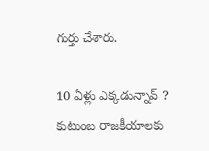గుర్తు చేశారు.

10 ఏళ్లు ఎక్కడున్నావ్ ?
కుటుంబ రాజకీయాలకు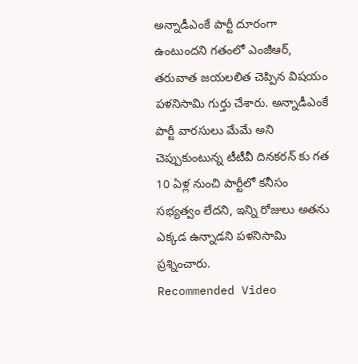అన్నాడీఎంకే పార్టీ దూరంగా ఉంటుందని గతంలో ఎంజీఆర్, తరువాత జయలలిత చెప్పిన విషయం పళనిసామి గుర్తు చేశారు. అన్నాడీఎంకే పార్టీ వారసులు మేమే అని చెప్పుకుంటున్న టీటీవీ దినకరన్ కు గత 10 ఏళ్ల నుంచి పార్టీలో కనీసం సభ్యత్వం లేదని, ఇన్ని రోజులు అతను ఎక్కడ ఉన్నాడని పళనిసామి ప్రశ్నించారు.
Recommended Video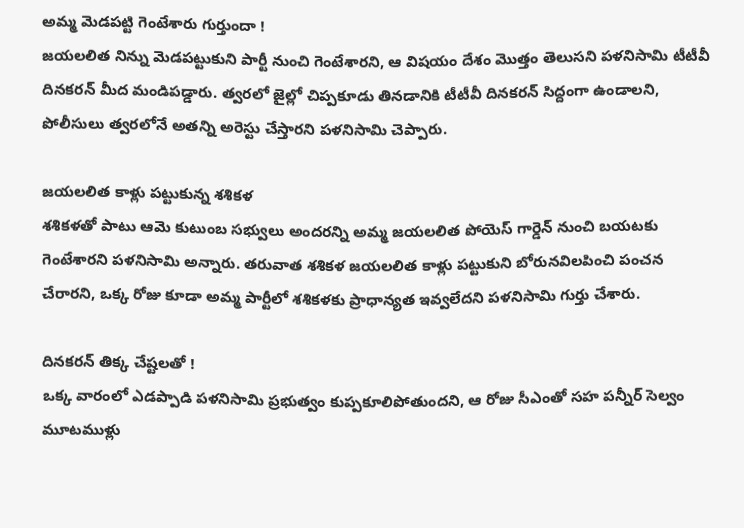అమ్మ మెడపట్టి గెంటేశారు గుర్తుందా !
జయలలిత నిన్ను మెడపట్టుకుని పార్టీ నుంచి గెంటేశారని, ఆ విషయం దేశం మొత్తం తెలుసని పళనిసామి టీటీవీ దినకరన్ మీద మండిపడ్డారు. త్వరలో జైల్లో చిప్పకూడు తినడానికి టీటీవీ దినకరన్ సిద్దంగా ఉండాలని, పోలీసులు త్వరలోనే అతన్ని అరెస్టు చేస్తారని పళనిసామి చెప్పారు.

జయలలిత కాళ్లు పట్టుకున్న శశికళ
శశికళతో పాటు ఆమె కుటుంబ సభ్వులు అందరన్ని అమ్మ జయలలిత పోయెస్ గార్డెన్ నుంచి బయటకు గెంటేశారని పళనిసామి అన్నారు. తరువాత శశికళ జయలలిత కాళ్లు పట్టుకుని బోరునవిలపించి పంచన చేరారని, ఒక్క రోజు కూడా అమ్మ పార్టీలో శశికళకు ప్రాధాన్యత ఇవ్వలేదని పళనిసామి గుర్తు చేశారు.

దినకరన్ తిక్క చేష్టలతో !
ఒక్క వారంలో ఎడప్పాడి పళనిసామి ప్రభుత్వం కుప్పకూలిపోతుందని, ఆ రోజు సీఎంతో సహ పన్నీర్ సెల్వం మూటముళ్లు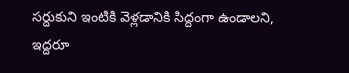సర్దుకుని ఇంటికి వెళ్లడానికి సిద్దంగా ఉండాలని, ఇద్దరూ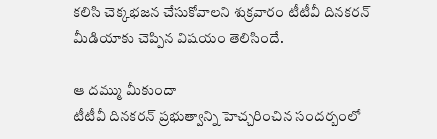కలిసి చెక్కభజన చేసుకోవాలని శుక్రవారం టీటీవీ దినకరన్ మీడియాకు చెప్పిన విషయం తెలిసిందే.

ఆ దమ్ము మీకుందా
టీటీవీ దినకరన్ ప్రభుత్వాన్ని హెచ్చరించిన సందర్బంలో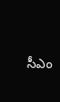సీఎం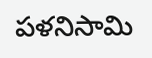పళనిసామి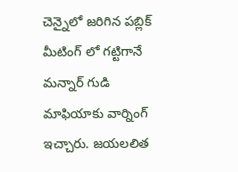చెన్నైలో జరిగిన పబ్లిక్ మీటింగ్ లో గట్టిగానే మన్నార్ గుడి మాఫియాకు వార్నింగ్ ఇచ్చారు. జయలలిత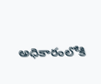అధికారంలోకి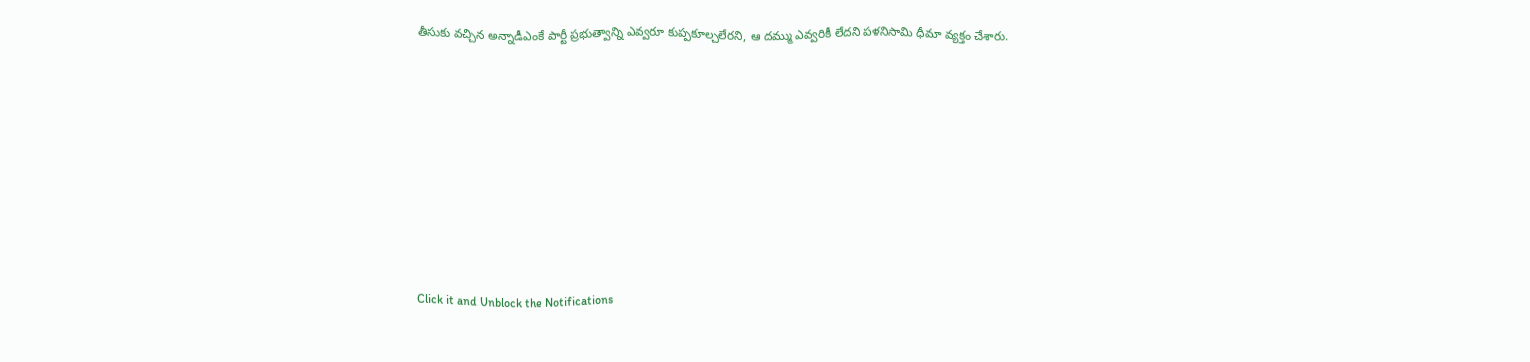తీసుకు వచ్చిన అన్నాడీఎంకే పార్టీ ప్రభుత్వాన్ని ఎవ్వరూ కుప్పకూల్చలేరని, ఆ దమ్ము ఎవ్వరికీ లేదని పళనిసామి ధీమా వ్యక్తం చేశారు.












Click it and Unblock the Notifications